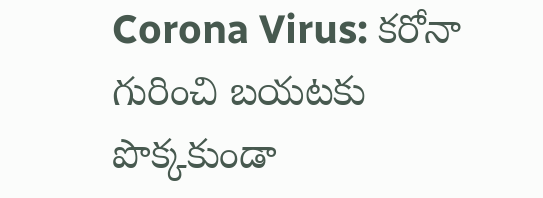Corona Virus: కరోనా గురించి బయటకు పొక్కకుండా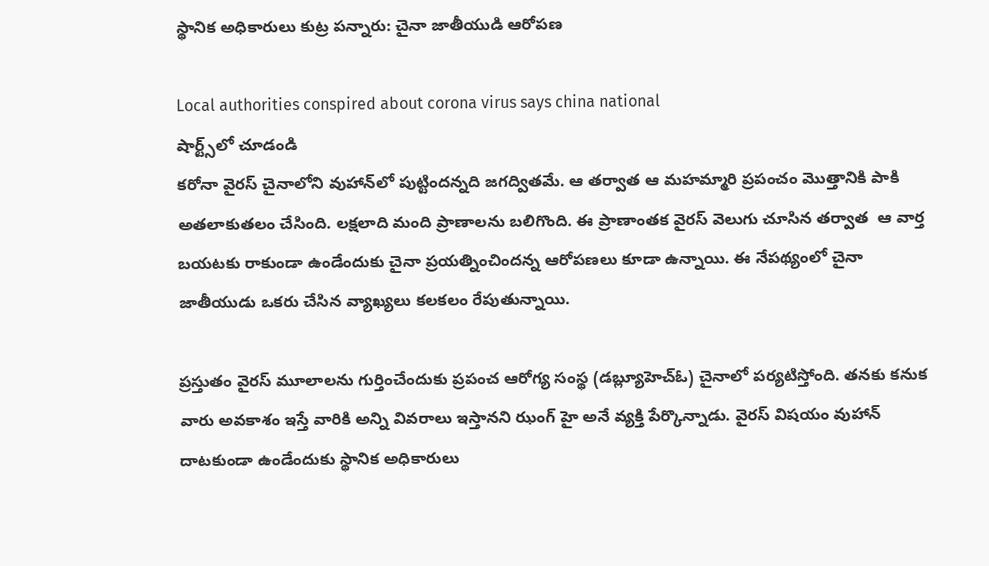స్థానిక అధికారులు కుట్ర పన్నారు: చైనా జాతీయుడి ఆరోపణ

Local authorities conspired about corona virus says china national
షార్ట్స్‌లో చూడండి
కరోనా వైరస్ చైనాలోని వుహాన్‌లో పుట్టిందన్నది జగద్వితమే. ఆ తర్వాత ఆ మహమ్మారి ప్రపంచం మొత్తానికి పాకి అతలాకుతలం చేసింది. లక్షలాది మంది ప్రాణాలను బలిగొంది. ఈ ప్రాణాంతక వైరస్ వెలుగు చూసిన తర్వాత  ఆ వార్త బయటకు రాకుండా ఉండేందుకు చైనా ప్రయత్నించిందన్న ఆరోపణలు కూడా ఉన్నాయి. ఈ నేపథ్యంలో చైనా జాతీయుడు ఒకరు చేసిన వ్యాఖ్యలు కలకలం రేపుతున్నాయి.

ప్రస్తుతం వైరస్ మూలాలను గుర్తించేందుకు ప్రపంచ ఆరోగ్య సంస్థ (డబ్ల్యూహెచ్ఓ) చైనాలో పర్యటిస్తోంది. తనకు కనుక వారు అవకాశం ఇస్తే వారికి అన్ని వివరాలు ఇస్తానని ఝంగ్ హై అనే వ్యక్తి పేర్కొన్నాడు. వైరస్ విషయం వుహాన్ దాటకుండా ఉండేందుకు స్థానిక అధికారులు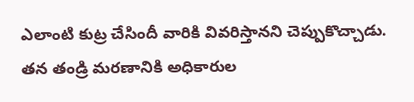ఎలాంటి కుట్ర చేసిందీ వారికి వివరిస్తానని చెప్పుకొచ్చాడు. తన తండ్రి మరణానికి అధికారుల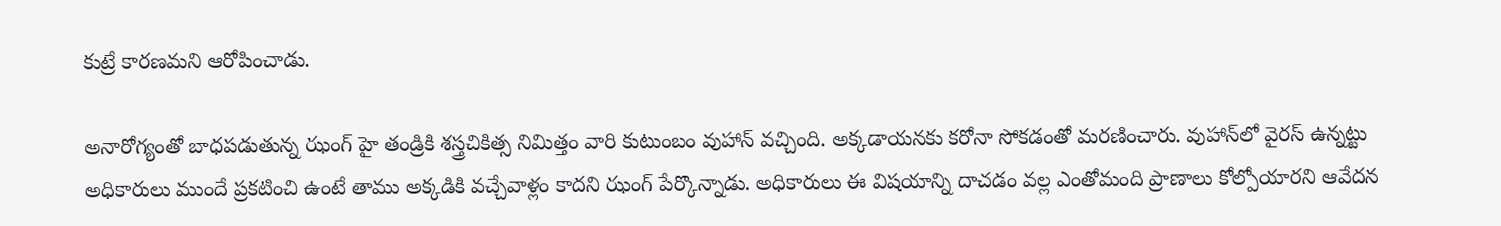కుట్రే కారణమని ఆరోపించాడు.

అనారోగ్యంతో బాధపడుతున్న ఝంగ్ హై తండ్రికి శస్త్రచికిత్స నిమిత్తం వారి కుటుంబం వుహాన్ వచ్చింది. అక్కడాయనకు కరోనా సోకడంతో మరణించారు. వుహాన్‌లో వైరస్ ఉన్నట్టు అధికారులు ముందే ప్రకటించి ఉంటే తాము అక్కడికి వచ్చేవాళ్లం కాదని ఝంగ్ పేర్కొన్నాడు. అధికారులు ఈ విషయాన్ని దాచడం వల్ల ఎంతోమంది ప్రాణాలు కోల్పోయారని ఆవేదన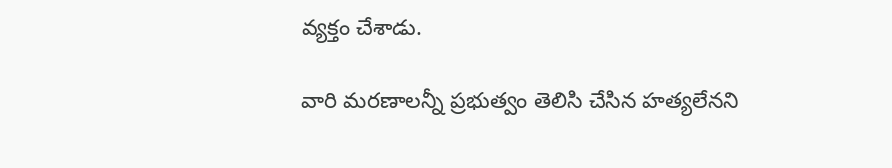వ్యక్తం చేశాడు.

వారి మరణాలన్నీ ప్రభుత్వం తెలిసి చేసిన హత్యలేనని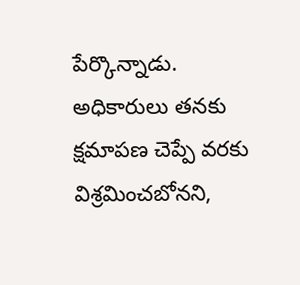పేర్కొన్నాడు. అధికారులు తనకు క్షమాపణ చెప్పే వరకు విశ్రమించబోనని,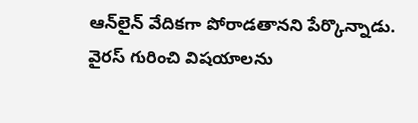ఆన్‌లైన్ వేదికగా పోరాడతానని పేర్కొన్నాడు. వైరస్ గురించి విషయాలను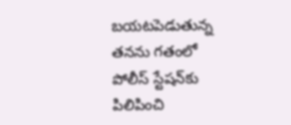బయటపెడుతున్న తనను గతంలో పోలీస్ స్టేషన్‌కు పిలిపించి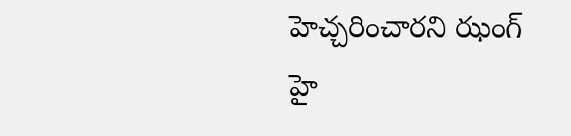హెచ్చరించారని ఝంగ్ హై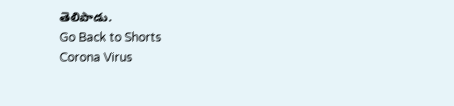తెలిపాడు.
Go Back to Shorts
Corona Virus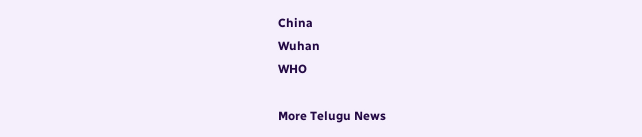China
Wuhan
WHO

More Telugu News